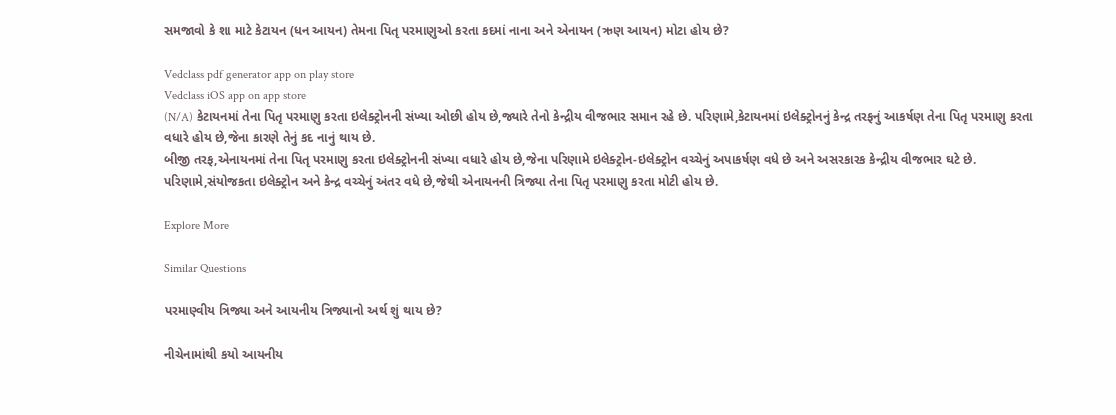સમજાવો કે શા માટે કેટાયન (ધન આયન) તેમના પિતૃ પરમાણુઓ કરતા કદમાં નાના અને એનાયન (ઋણ આયન) મોટા હોય છે?

Vedclass pdf generator app on play store
Vedclass iOS app on app store
(N/A) કેટાયનમાં તેના પિતૃ પરમાણુ કરતા ઇલેક્ટ્રોનની સંખ્યા ઓછી હોય છે,જ્યારે તેનો કેન્દ્રીય વીજભાર સમાન રહે છે. પરિણામે,કેટાયનમાં ઇલેક્ટ્રોનનું કેન્દ્ર તરફનું આકર્ષણ તેના પિતૃ પરમાણુ કરતા વધારે હોય છે,જેના કારણે તેનું કદ નાનું થાય છે.
બીજી તરફ,એનાયનમાં તેના પિતૃ પરમાણુ કરતા ઇલેક્ટ્રોનની સંખ્યા વધારે હોય છે,જેના પરિણામે ઇલેક્ટ્રોન-ઇલેક્ટ્રોન વચ્ચેનું અપાકર્ષણ વધે છે અને અસરકારક કેન્દ્રીય વીજભાર ઘટે છે. પરિણામે,સંયોજકતા ઇલેક્ટ્રોન અને કેન્દ્ર વચ્ચેનું અંતર વધે છે,જેથી એનાયનની ત્રિજ્યા તેના પિતૃ પરમાણુ કરતા મોટી હોય છે.

Explore More

Similar Questions

પરમાણ્વીય ત્રિજ્યા અને આયનીય ત્રિજ્યાનો અર્થ શું થાય છે?

નીચેનામાંથી કયો આયનીય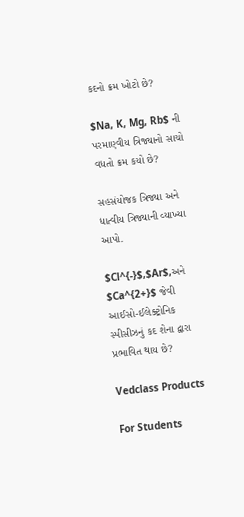કદનો ક્રમ ખોટો છે?

$Na, K, Mg, Rb$ ની પરમાણ્વીય ત્રિજ્યાનો સાચો વધતો ક્રમ કયો છે?

સહસંયોજક ત્રિજ્યા અને ધાત્વીય ત્રિજ્યાની વ્યાખ્યા આપો.

$Cl^{-}$,$Ar$,અને $Ca^{2+}$ જેવી આઈસો-ઈલેક્ટ્રોનિક સ્પીસીઝનું કદ શેના દ્વારા પ્રભાવિત થાય છે?

Vedclass Products

For Students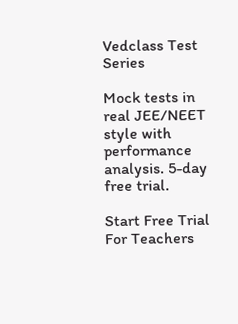Vedclass Test Series

Mock tests in real JEE/NEET style with performance analysis. 5-day free trial.

Start Free Trial
For Teachers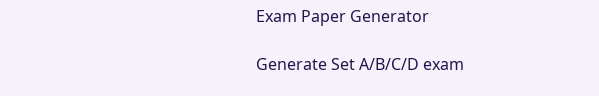Exam Paper Generator

Generate Set A/B/C/D exam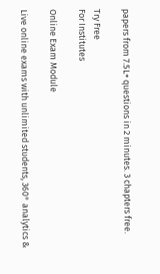papers from 7.5L+ questions in 2 minutes. 3 chapters free.

Try Free
For Institutes

Online Exam Module

Live online exams with unlimited students, 360° analytics &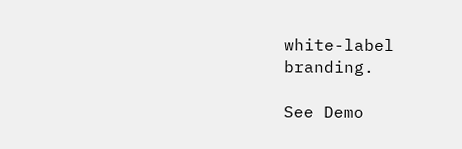white-label branding.

See Demo